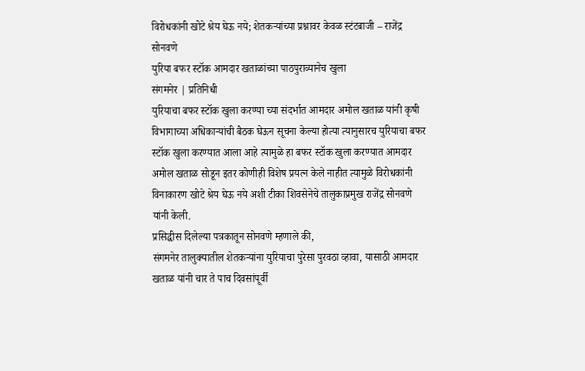विरोधकांनी खोटे श्रेय घेऊ नये; शेतकऱ्यांच्या प्रश्नावर केवळ स्टंटबाजी – राजेंद्र सोनवणे
युरिया बफर स्टॉक आमदार खताळांच्या पाठपुराव्यानेच खुला
संगमनेर | प्रतिनिधी
युरियाचा बफर स्टॉक खुला करण्या च्या संदर्भात आमदार अमोल खताळ यांनी कृषी विभागाच्या अधिकाऱ्यांची बैठक घेऊन सूचना केल्या होत्या त्यानुसारच युरियाचा बफर स्टॉक खुला करण्यात आला आहे त्यामुळे हा बफर स्टॉक खुला करण्यात आमदार अमोल खताळ सोडून इतर कोणीही विशेष प्रयत्न केले नाहीत त्यामुळे विरोधकांनी विनाकारण खोटे श्रेय घेऊ नये अशी टीका शिवसेनेचे तालुकाप्रमुख राजेंद्र सोनवणे यांनी केली.
प्रसिद्धीस दिलेल्या पत्रकातून सोनवणे म्हणाले की,
संगमनेर तालुक्यातील शेतकऱ्यांना युरियाचा पुरेसा पुरवठा व्हावा, यासाठी आमदार खताळ यांनी चार ते पाच दिवसांपूर्वी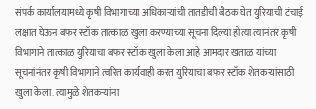संपर्क कार्यालयामध्ये कृषी विभागाच्या अधिकाऱ्यांची तातडीची बैठक घेत युरियाची टंचाई लक्षात घेऊन बफर स्टॉक तात्काळ खुला करण्याच्या सूचना दिल्या होत्या त्यानंतर कृषी विभागाने तात्काळ युरियाचा बफर स्टॉक खुला केला आहे आमदार खताळ यांच्या सूचनांनंतर कृषी विभागाने त्वरित कार्यवाही करत युरियाचा बफर स्टॉक शेतकऱ्यांसाठी खुला केला. त्यामुळे शेतकऱ्यांना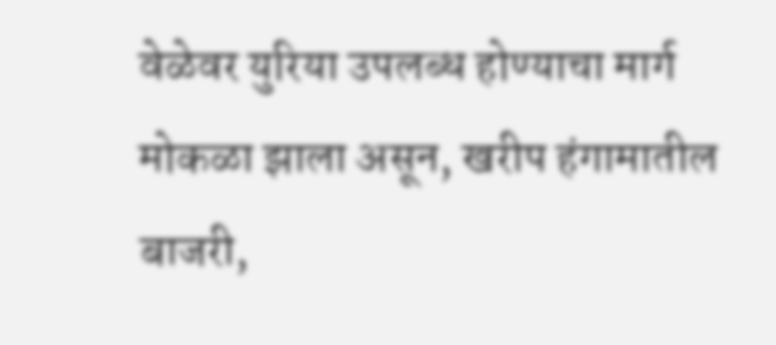वेळेवर युरिया उपलब्ध होण्याचा मार्ग मोकळा झाला असून, खरीप हंगामातील बाजरी,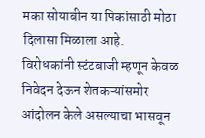मका सोयाबीन या पिकांसाठी मोठा दिलासा मिळाला आहे.
विरोधकांनी स्टंटबाजी म्हणून केवळ निवेदन देऊन शेतकऱ्यांसमोर आंदोलन केले असल्याचा भासवून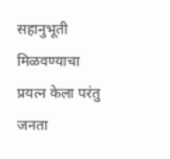सहानुभूती मिळवण्याचा प्रयत्न केला परंतु जनता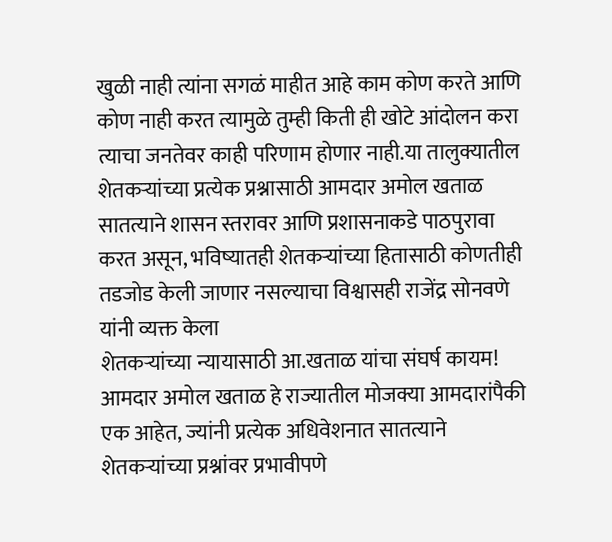खुळी नाही त्यांना सगळं माहीत आहे काम कोण करते आणि कोण नाही करत त्यामुळे तुम्ही किती ही खोटे आंदोलन करा त्याचा जनतेवर काही परिणाम होणार नाही.या तालुक्यातील शेतकऱ्यांच्या प्रत्येक प्रश्नासाठी आमदार अमोल खताळ सातत्याने शासन स्तरावर आणि प्रशासनाकडे पाठपुरावा करत असून, भविष्यातही शेतकऱ्यांच्या हितासाठी कोणतीही तडजोड केली जाणार नसल्याचा विश्वासही राजेंद्र सोनवणे यांनी व्यक्त केला
शेतकऱ्यांच्या न्यायासाठी आ.खताळ यांचा संघर्ष कायम!
आमदार अमोल खताळ हे राज्यातील मोजक्या आमदारांपैकी एक आहेत, ज्यांनी प्रत्येक अधिवेशनात सातत्याने शेतकऱ्यांच्या प्रश्नांवर प्रभावीपणे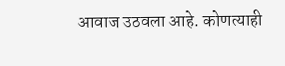आवाज उठवला आहे. कोणत्याही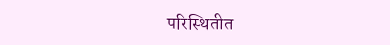परिस्थितीत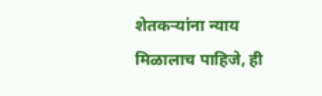शेतकऱ्यांना न्याय मिळालाच पाहिजे, ही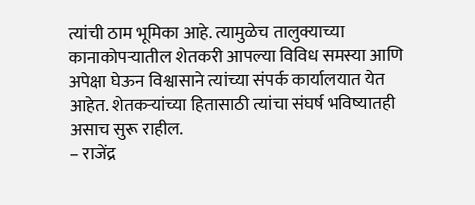त्यांची ठाम भूमिका आहे. त्यामुळेच तालुक्याच्या कानाकोपऱ्यातील शेतकरी आपल्या विविध समस्या आणि अपेक्षा घेऊन विश्वासाने त्यांच्या संपर्क कार्यालयात येत आहेत. शेतकऱ्यांच्या हितासाठी त्यांचा संघर्ष भविष्यातही असाच सुरू राहील.
– राजेंद्र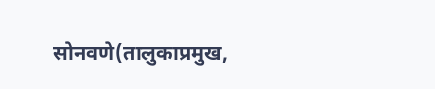सोनवणे(तालुकाप्रमुख,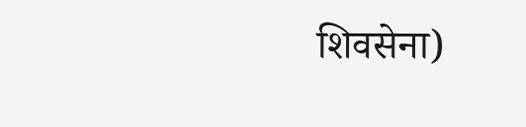शिवसेना)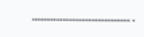…………………………………….